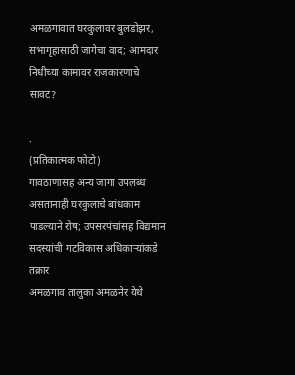अमळगावात घरकुलावर बुलडोझर, सभागृहासाठी जागेचा वाद; आमदार निधीच्या कामावर राजकारणाचे सावट?

.                                          (प्रतिकात्मक फोटो)
गावठाणासह अन्य जागा उपलब्ध असतानाही घरकुलाचे बांधकाम पाडल्याने रोष; उपसरपंचांसह विद्यमान सदस्यांची गटविकास अधिकाऱ्यांकडे तक्रार
अमळगाव तालुका अमळनेर येथे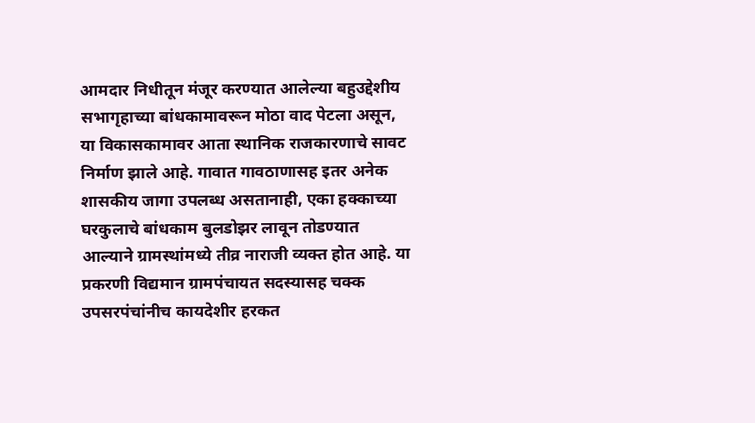आमदार निधीतून मंजूर करण्यात आलेल्या बहुउद्देशीय सभागृहाच्या बांधकामावरून मोठा वाद पेटला असून, या विकासकामावर आता स्थानिक राजकारणाचे सावट निर्माण झाले आहे. गावात गावठाणासह इतर अनेक शासकीय जागा उपलब्ध असतानाही, एका हक्काच्या घरकुलाचे बांधकाम बुलडोझर लावून तोडण्यात आल्याने ग्रामस्थांमध्ये तीव्र नाराजी व्यक्त होत आहे. या प्रकरणी विद्यमान ग्रामपंचायत सदस्यासह चक्क उपसरपंचांनीच कायदेशीर हरकत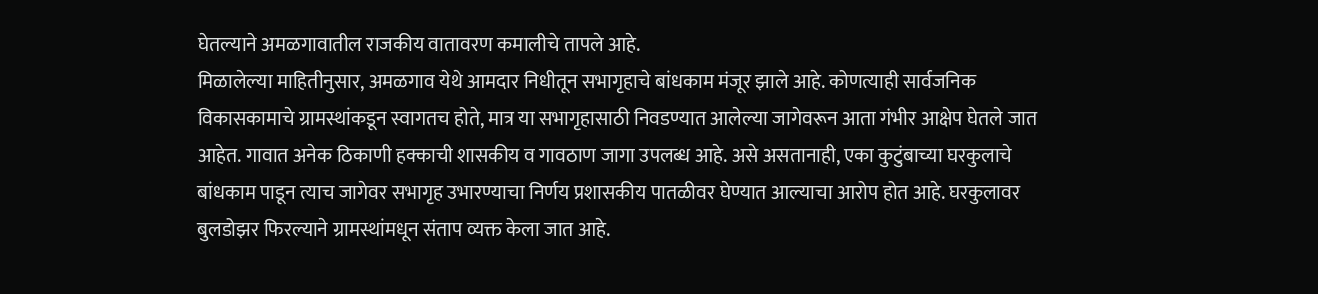घेतल्याने अमळगावातील राजकीय वातावरण कमालीचे तापले आहे.
मिळालेल्या माहितीनुसार, अमळगाव येथे आमदार निधीतून सभागृहाचे बांधकाम मंजूर झाले आहे. कोणत्याही सार्वजनिक विकासकामाचे ग्रामस्थांकडून स्वागतच होते, मात्र या सभागृहासाठी निवडण्यात आलेल्या जागेवरून आता गंभीर आक्षेप घेतले जात आहेत. गावात अनेक ठिकाणी हक्काची शासकीय व गावठाण जागा उपलब्ध आहे. असे असतानाही, एका कुटुंबाच्या घरकुलाचे बांधकाम पाडून त्याच जागेवर सभागृह उभारण्याचा निर्णय प्रशासकीय पातळीवर घेण्यात आल्याचा आरोप होत आहे. घरकुलावर बुलडोझर फिरल्याने ग्रामस्थांमधून संताप व्यक्त केला जात आहे.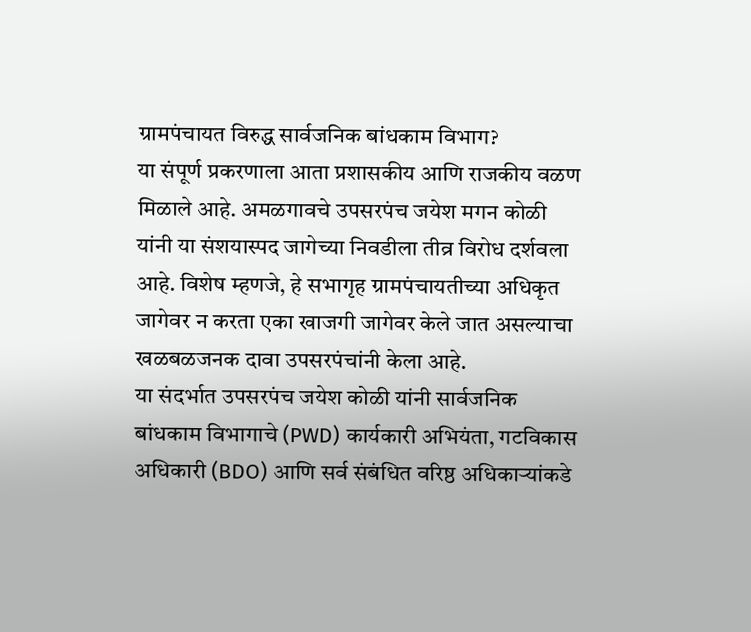ग्रामपंचायत विरुद्ध सार्वजनिक बांधकाम विभाग?
या संपूर्ण प्रकरणाला आता प्रशासकीय आणि राजकीय वळण मिळाले आहे. अमळगावचे उपसरपंच जयेश मगन कोळी यांनी या संशयास्पद जागेच्या निवडीला तीव्र विरोध दर्शवला आहे. विशेष म्हणजे, हे सभागृह ग्रामपंचायतीच्या अधिकृत जागेवर न करता एका खाजगी जागेवर केले जात असल्याचा खळबळजनक दावा उपसरपंचांनी केला आहे.
या संदर्भात उपसरपंच जयेश कोळी यांनी सार्वजनिक बांधकाम विभागाचे (PWD) कार्यकारी अभियंता, गटविकास अधिकारी (BDO) आणि सर्व संबंधित वरिष्ठ अधिकाऱ्यांकडे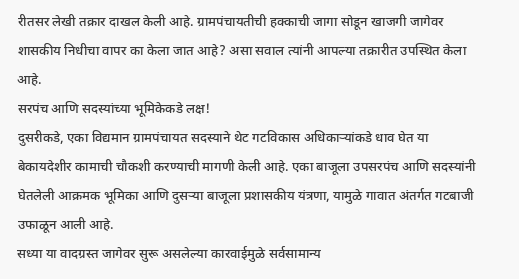रीतसर लेखी तक्रार दाखल केली आहे. ग्रामपंचायतीची हक्काची जागा सोडून खाजगी जागेवर शासकीय निधीचा वापर का केला जात आहे? असा सवाल त्यांनी आपल्या तक्रारीत उपस्थित केला आहे.
सरपंच आणि सदस्यांच्या भूमिकेकडे लक्ष!
दुसरीकडे, एका विद्यमान ग्रामपंचायत सदस्याने थेट गटविकास अधिकाऱ्यांकडे धाव घेत या बेकायदेशीर कामाची चौकशी करण्याची मागणी केली आहे. एका बाजूला उपसरपंच आणि सदस्यांनी घेतलेली आक्रमक भूमिका आणि दुसऱ्या बाजूला प्रशासकीय यंत्रणा, यामुळे गावात अंतर्गत गटबाजी उफाळून आली आहे.
सध्या या वादग्रस्त जागेवर सुरू असलेल्या कारवाईमुळे सर्वसामान्य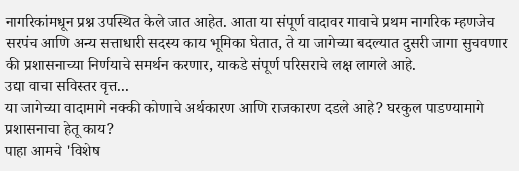नागरिकांमधून प्रश्न उपस्थित केले जात आहेत. आता या संपूर्ण वादावर गावाचे प्रथम नागरिक म्हणजेच सरपंच आणि अन्य सत्ताधारी सदस्य काय भूमिका घेतात, ते या जागेच्या बदल्यात दुसरी जागा सुचवणार की प्रशासनाच्या निर्णयाचे समर्थन करणार, याकडे संपूर्ण परिसराचे लक्ष लागले आहे.
उद्या वाचा सविस्तर वृत्त...
या जागेच्या वादामागे नक्की कोणाचे अर्थकारण आणि राजकारण दडले आहे? घरकुल पाडण्यामागे प्रशासनाचा हेतू काय?
पाहा आमचे 'विशेष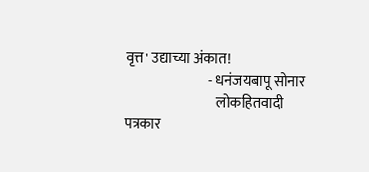वृत्त' उद्याच्या अंकात!
                             - धनंजयबापू सोनार
                                लोकहितवादी पत्रकार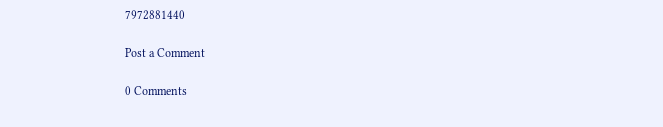7972881440

Post a Comment

0 Comments